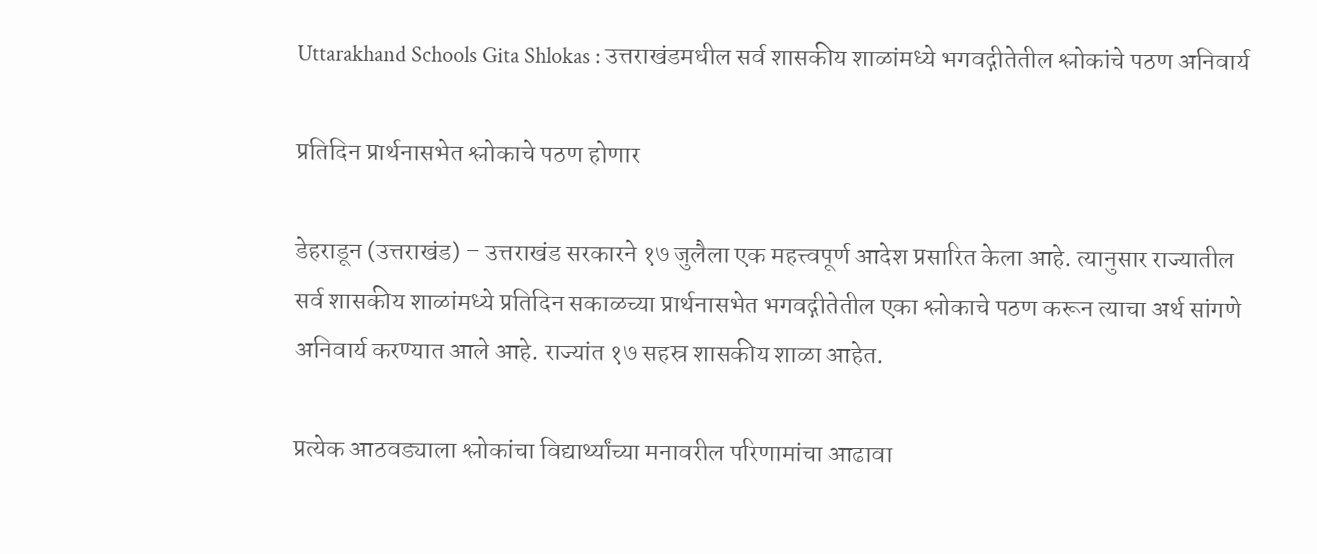Uttarakhand Schools Gita Shlokas : उत्तराखंडमधील सर्व शासकीय शाळांमध्ये भगवद्गीतेतील श्लोकांचे पठण अनिवार्य

प्रतिदिन प्रार्थनासभेत श्लोकाचे पठण होणार

डेहराडून (उत्तराखंड) – उत्तराखंड सरकारने १७ जुलैला एक महत्त्वपूर्ण आदेश प्रसारित केला आहे. त्यानुसार राज्यातील सर्व शासकीय शाळांमध्ये प्रतिदिन सकाळच्या प्रार्थनासभेत भगवद्गीतेतील एका श्लोकाचे पठण करून त्याचा अर्थ सांगणे अनिवार्य करण्यात आले आहे. राज्यांत १७ सहस्र शासकीय शाळा आहेत.

प्रत्येक आठवड्याला श्लोकांचा विद्यार्थ्यांच्या मनावरील परिणामांचा आढावा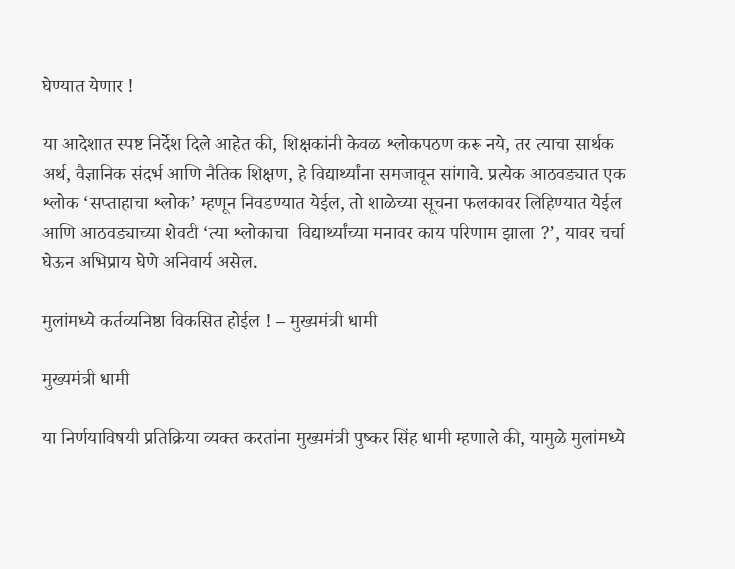घेण्यात येणार !

या आदेशात स्पष्ट निर्देश दिले आहेत की, शिक्षकांनी केवळ श्लोकपठण करू नये, तर त्याचा सार्थक अर्थ, वैज्ञानिक संदर्भ आणि नैतिक शिक्षण, हे विद्यार्थ्यांना समजावून सांगावे. प्रत्येक आठवड्यात एक श्लोक ‘सप्ताहाचा श्लोक’ म्हणून निवडण्यात येईल, तो शाळेच्या सूचना फलकावर लिहिण्यात येईल आणि आठवड्याच्या शेवटी ‘त्या श्लोकाचा  विद्यार्थ्यांच्या मनावर काय परिणाम झाला ?’, यावर चर्चा घेऊन अभिप्राय घेणे अनिवार्य असेल.

मुलांमध्ये कर्तव्यनिष्ठा विकसित होईल ! – मुख्यमंत्री धामी

मुख्यमंत्री धामी

या निर्णयाविषयी प्रतिक्रिया व्यक्त करतांना मुख्यमंत्री पुष्कर सिंह धामी म्हणाले की, यामुळे मुलांमध्ये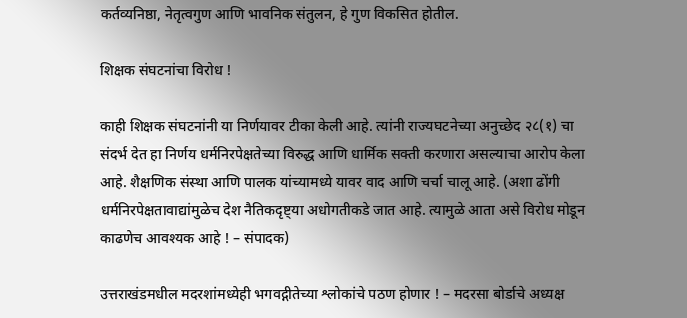कर्तव्यनिष्ठा, नेतृत्वगुण आणि भावनिक संतुलन, हे गुण विकसित होतील.

शिक्षक संघटनांचा विरोध !

काही शिक्षक संघटनांनी या निर्णयावर टीका केली आहे. त्यांनी राज्यघटनेच्या अनुच्छेद २८(१) चा संदर्भ देत हा निर्णय धर्मनिरपेक्षतेच्या विरुद्ध आणि धार्मिक सक्ती करणारा असल्याचा आरोप केला आहे. शैक्षणिक संस्था आणि पालक यांच्यामध्ये यावर वाद आणि चर्चा चालू आहे. (अशा ढोंगी धर्मनिरपेक्षतावाद्यांमुळेच देश नैतिकदृष्ट्या अधोगतीकडे जात आहे. त्यामुळे आता असे विरोध मोडून काढणेच आवश्यक आहे ! – संपादक)

उत्तराखंडमधील मदरशांमध्येही भगवद्गीतेच्या श्लोकांचे पठण होणार ! – मदरसा बोर्डाचे अध्यक्ष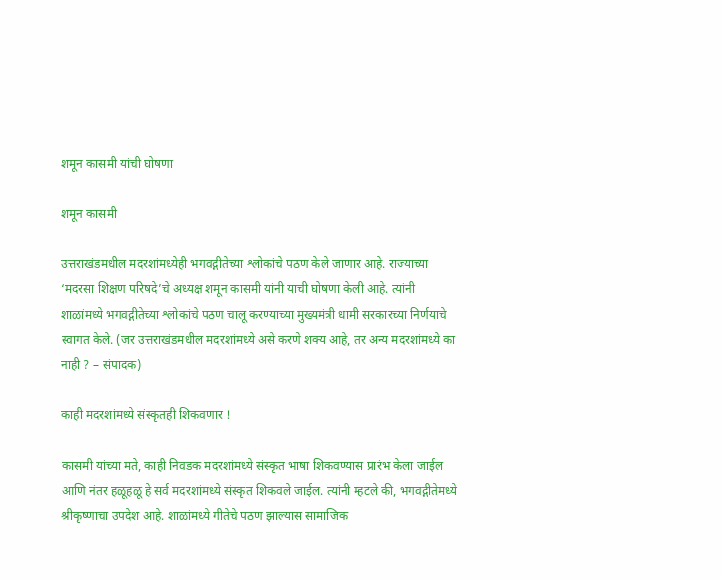शमून कासमी यांची घोषणा

शमून कासमी

उत्तराखंडमधील मदरशांमध्येही भगवद्गीतेच्या श्लोकांचे पठण केले जाणार आहे. राज्याच्या ‘मदरसा शिक्षण परिषदे’चे अध्यक्ष शमून कासमी यांनी याची घोषणा केली आहे. त्यांनी शाळांमध्ये भगवद्गीतेच्या श्लोकांचे पठण चालू करण्याच्या मुख्यमंत्री धामी सरकारच्या निर्णयाचे स्वागत केले. (जर उत्तराखंडमधील मदरशांमध्ये असे करणे शक्य आहे, तर अन्य मदरशांमध्ये का नाही ? – संपादक)

काही मदरशांमध्ये संस्कृतही शिकवणार !

कासमी यांच्या मते, काही निवडक मदरशांमध्ये संस्कृत भाषा शिकवण्यास प्रारंभ केला जाईल आणि नंतर हळूहळू हे सर्व मदरशांमध्ये संस्कृत शिकवले जाईल. त्यांनी म्हटले की, भगवद्गीतेमध्ये श्रीकृष्णाचा उपदेश आहे. शाळांमध्ये गीतेचे पठण झाल्यास सामाजिक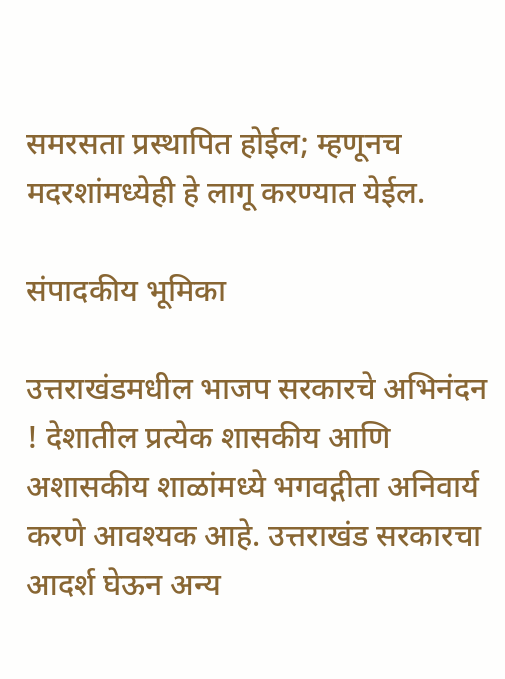समरसता प्रस्थापित होईल; म्हणूनच मदरशांमध्येही हे लागू करण्यात येईल.

संपादकीय भूमिका

उत्तराखंडमधील भाजप सरकारचे अभिनंदन ! देशातील प्रत्येक शासकीय आणि अशासकीय शाळांमध्ये भगवद्गीता अनिवार्य करणे आवश्यक आहे. उत्तराखंड सरकारचा आदर्श घेऊन अन्य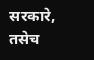सरकारे, तसेच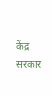केंद्र सरकार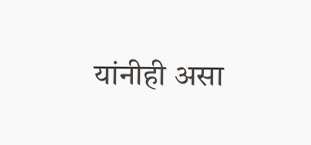यांनीही असा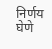निर्णय घेणे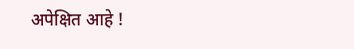अपेक्षित आहे !